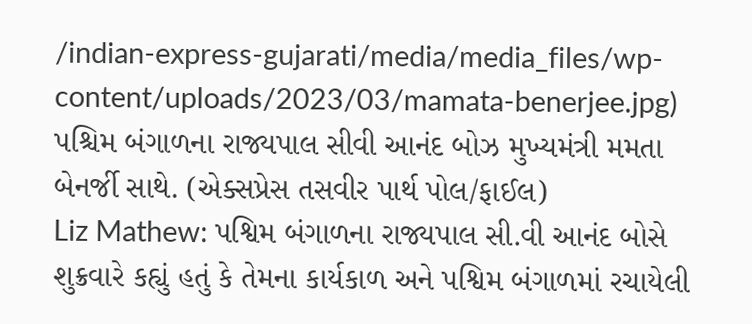/indian-express-gujarati/media/media_files/wp-content/uploads/2023/03/mamata-benerjee.jpg)
પશ્ચિમ બંગાળના રાજ્યપાલ સીવી આનંદ બોઝ મુખ્યમંત્રી મમતા બેનર્જી સાથે. (એક્સપ્રેસ તસવીર પાર્થ પોલ/ફાઈલ)
Liz Mathew: પશ્વિમ બંગાળના રાજ્યપાલ સી.વી આનંદ બોસે શુક્રવારે કહ્યું હતું કે તેમના કાર્યકાળ અને પશ્વિમ બંગાળમાં રચાયેલી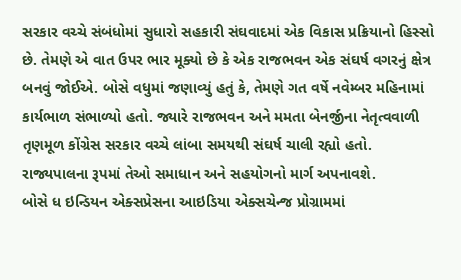સરકાર વચ્ચે સંબંધોમાં સુધારો સહકારી સંઘવાદમાં એક વિકાસ પ્રક્રિયાનો હિસ્સો છે. તેમણે એ વાત ઉપર ભાર મૂક્યો છે કે એક રાજભવન એક સંઘર્ષ વગરનું ક્ષેત્ર બનવું જોઈએ. બોસે વધુમાં જણાવ્યું હતું કે, તેમણે ગત વર્ષે નવેમ્બર મહિનામાં કાર્યભાળ સંભાળ્યો હતો. જ્યારે રાજભવન અને મમતા બેનર્જીના નેતૃત્વવાળી તૃણમૂળ કોંગ્રેસ સરકાર વચ્ચે લાંબા સમયથી સંઘર્ષ ચાલી રહ્યો હતો. રાજ્યપાલના રૂપમાં તેઓ સમાધાન અને સહયોગનો માર્ગ અપનાવશે.
બોસે ધ ઇન્ડિયન એક્સપ્રેસના આઇડિયા એક્સચેન્જ પ્રોગ્રામમાં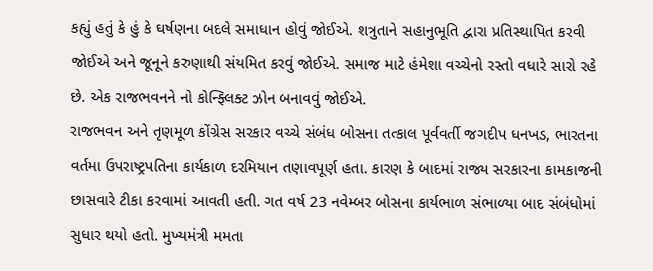કહ્યું હતું કે હું કે ઘર્ષણના બદલે સમાધાન હોવું જોઈએ. શત્રુતાને સહાનુભૂતિ દ્વારા પ્રતિસ્થાપિત કરવી જોઈએ અને જૂનૂને કરુણાથી સંયમિત કરવું જોઈએ. સમાજ માટે હંમેશા વચ્ચેનો રસ્તો વધારે સારો રહે છે. એક રાજભવનને નો કોન્ફ્લિક્ટ ઝોન બનાવવું જોઈએ.
રાજભવન અને તૃણમૂળ કોંગ્રેસ સરકાર વચ્ચે સંબંધ બોસના તત્કાલ પૂર્વવર્તી જગદીપ ધનખડ, ભારતના વર્તમા ઉપરાષ્ટ્રપતિના કાર્યકાળ દરમિયાન તણાવપૂર્ણ હતા. કારણ કે બાદમાં રાજ્ય સરકારના કામકાજની છાસવારે ટીકા કરવામાં આવતી હતી. ગત વર્ષ 23 નવેમ્બર બોસના કાર્યભાળ સંભાળ્યા બાદ સંબંધોમાં સુધાર થયો હતો. મુખ્યમંત્રી મમતા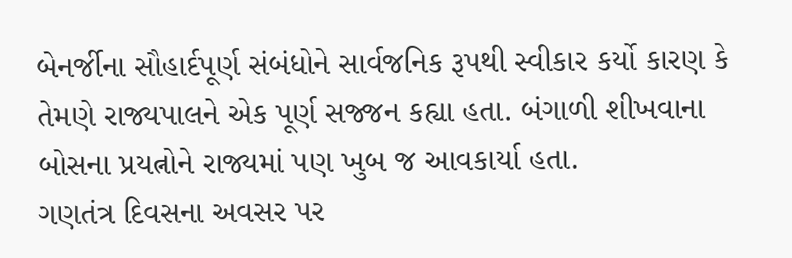બેનર્જીના સૌહાર્દપૂર્ણ સંબંધોને સાર્વજનિક રૂપથી સ્વીકાર કર્યો કારણ કે તેમણે રાજ્યપાલને એક પૂર્ણ સજ્જન કહ્યા હતા. બંગાળી શીખવાના બોસના પ્રયત્નોને રાજ્યમાં પણ ખુબ જ આવકાર્યા હતા.
ગણતંત્ર દિવસના અવસર પર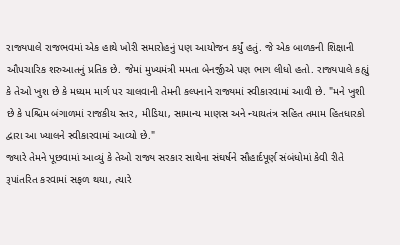રાજ્યપાલે રાજભવમાં એક હાથે ખોરી સમારોહનું પણ આયોજન કર્યું હતું. જે એક બાળકની શિક્ષાની ઔપચારિક શરુઆતનું પ્રતિક છે. જેમાં મુખ્યમંત્રી મમતા બેનર્જીએ પણ ભાગ લીધો હતો. રાજ્યપાલે કહ્યું કે તેઓ ખુશ છે કે મધ્યમ માર્ગ પર ચાલવાની તેમની કલ્પનાને રાજ્યમાં સ્વીકારવામાં આવી છે. "મને ખુશી છે કે પશ્ચિમ બંગાળમાં રાજકીય સ્તર, મીડિયા, સામાન્ય માણસ અને ન્યાયતંત્ર સહિત તમામ હિતધારકો દ્વારા આ ખ્યાલને સ્વીકારવામાં આવ્યો છે."
જ્યારે તેમને પૂછવામાં આવ્યું કે તેઓ રાજ્ય સરકાર સાથેના સંઘર્ષને સૌહાર્દપૂર્ણ સંબંધોમાં કેવી રીતે રૂપાંતરિત કરવામાં સફળ થયા, ત્યારે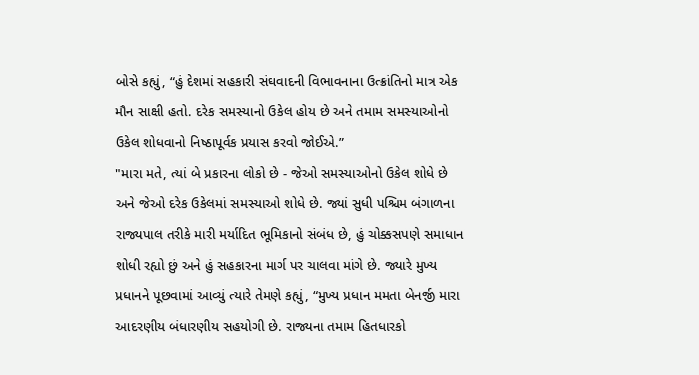બોસે કહ્યું, “હું દેશમાં સહકારી સંઘવાદની વિભાવનાના ઉત્ક્રાંતિનો માત્ર એક મૌન સાક્ષી હતો. દરેક સમસ્યાનો ઉકેલ હોય છે અને તમામ સમસ્યાઓનો ઉકેલ શોધવાનો નિષ્ઠાપૂર્વક પ્રયાસ કરવો જોઈએ.”
"મારા મતે, ત્યાં બે પ્રકારના લોકો છે - જેઓ સમસ્યાઓનો ઉકેલ શોધે છે અને જેઓ દરેક ઉકેલમાં સમસ્યાઓ શોધે છે. જ્યાં સુધી પશ્ચિમ બંગાળના રાજ્યપાલ તરીકે મારી મર્યાદિત ભૂમિકાનો સંબંધ છે, હું ચોક્કસપણે સમાધાન શોધી રહ્યો છું અને હું સહકારના માર્ગ પર ચાલવા માંગે છે. જ્યારે મુખ્ય પ્રધાનને પૂછવામાં આવ્યું ત્યારે તેમણે કહ્યું, “મુખ્ય પ્રધાન મમતા બેનર્જી મારા આદરણીય બંધારણીય સહયોગી છે. રાજ્યના તમામ હિતધારકો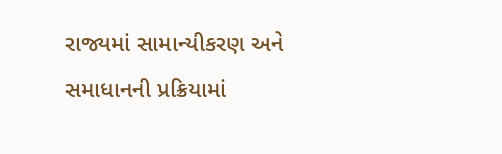રાજ્યમાં સામાન્યીકરણ અને સમાધાનની પ્રક્રિયામાં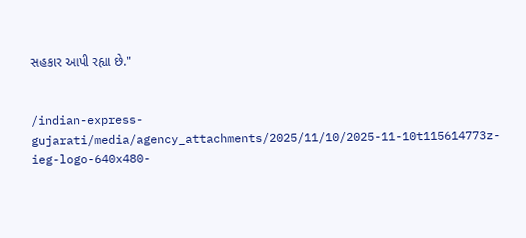સહકાર આપી રહ્યા છે."


/indian-express-gujarati/media/agency_attachments/2025/11/10/2025-11-10t115614773z-ieg-logo-640x480-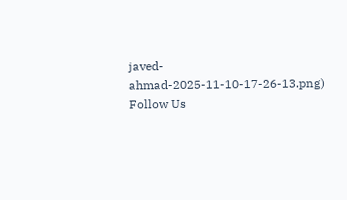javed-ahmad-2025-11-10-17-26-13.png)
Follow Us